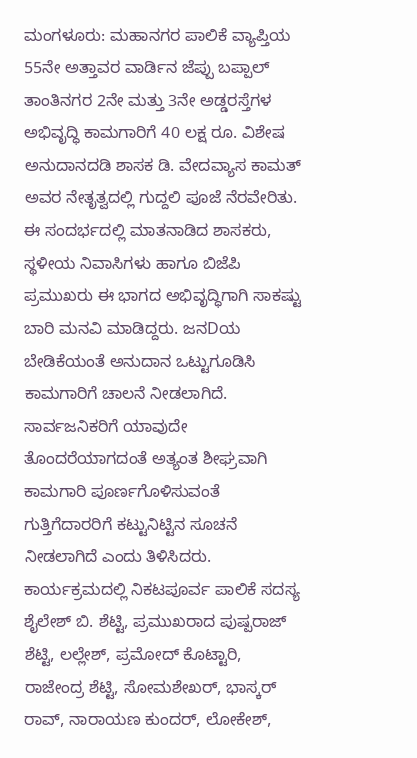ಮಂಗಳೂರು: ಮಹಾನಗರ ಪಾಲಿಕೆ ವ್ಯಾಪ್ತಿಯ 55ನೇ ಅತ್ತಾವರ ವಾರ್ಡಿನ ಜೆಪ್ಪು ಬಪ್ಪಾಲ್ ತಾಂತಿನಗರ 2ನೇ ಮತ್ತು 3ನೇ ಅಡ್ಡರಸ್ತೆಗಳ ಅಭಿವೃದ್ಧಿ ಕಾಮಗಾರಿಗೆ 40 ಲಕ್ಷ ರೂ. ವಿಶೇಷ ಅನುದಾನದಡಿ ಶಾಸಕ ಡಿ. ವೇದವ್ಯಾಸ ಕಾಮತ್ ಅವರ ನೇತೃತ್ವದಲ್ಲಿ ಗುದ್ದಲಿ ಪೂಜೆ ನೆರವೇರಿತು.
ಈ ಸಂದರ್ಭದಲ್ಲಿ ಮಾತನಾಡಿದ ಶಾಸಕರು, ಸ್ಥಳೀಯ ನಿವಾಸಿಗಳು ಹಾಗೂ ಬಿಜೆಪಿ ಪ್ರಮುಖರು ಈ ಭಾಗದ ಅಭಿವೃದ್ಧಿಗಾಗಿ ಸಾಕಷ್ಟು ಬಾರಿ ಮನವಿ ಮಾಡಿದ್ದರು. ಜನDಯ ಬೇಡಿಕೆಯಂತೆ ಅನುದಾನ ಒಟ್ಟುಗೂಡಿಸಿ ಕಾಮಗಾರಿಗೆ ಚಾಲನೆ ನೀಡಲಾಗಿದೆ. ಸಾರ್ವಜನಿಕರಿಗೆ ಯಾವುದೇ ತೊಂದರೆಯಾಗದಂತೆ ಅತ್ಯಂತ ಶೀಘ್ರವಾಗಿ ಕಾಮಗಾರಿ ಪೂರ್ಣಗೊಳಿಸುವಂತೆ ಗುತ್ತಿಗೆದಾರರಿಗೆ ಕಟ್ಟುನಿಟ್ಟಿನ ಸೂಚನೆ ನೀಡಲಾಗಿದೆ ಎಂದು ತಿಳಿಸಿದರು.
ಕಾರ್ಯಕ್ರಮದಲ್ಲಿ ನಿಕಟಪೂರ್ವ ಪಾಲಿಕೆ ಸದಸ್ಯ ಶೈಲೇಶ್ ಬಿ. ಶೆಟ್ಟಿ, ಪ್ರಮುಖರಾದ ಪುಷ್ಪರಾಜ್ ಶೆಟ್ಟಿ, ಲಲ್ಲೇಶ್, ಪ್ರಮೋದ್ ಕೊಟ್ಟಾರಿ, ರಾಜೇಂದ್ರ ಶೆಟ್ಟಿ, ಸೋಮಶೇಖರ್, ಭಾಸ್ಕರ್ ರಾವ್, ನಾರಾಯಣ ಕುಂದರ್, ಲೋಕೇಶ್,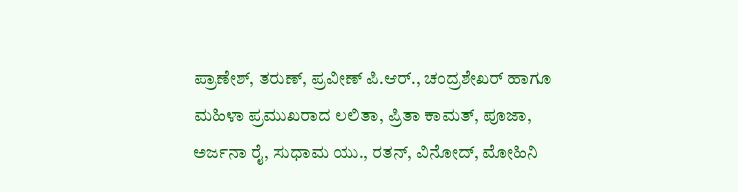ಪ್ರಾಣೇಶ್, ತರುಣ್, ಪ್ರವೀಣ್ ಪಿ.ಆರ್., ಚಂದ್ರಶೇಖರ್ ಹಾಗೂ ಮಹಿಳಾ ಪ್ರಮುಖರಾದ ಲಲಿತಾ, ಪ್ರಿತಾ ಕಾಮತ್, ಪೂಜಾ, ಅರ್ಜನಾ ರೈ, ಸುಧಾಮ ಯು., ರತನ್, ವಿನೋದ್, ಮೋಹಿನಿ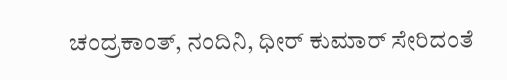ಚಂದ್ರಕಾಂತ್, ನಂದಿನಿ, ಧೀರ್ ಕುಮಾರ್ ಸೇರಿದಂತೆ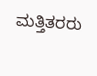ಮತ್ತಿತರರು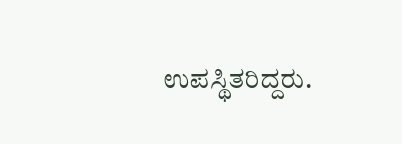ಉಪಸ್ಥಿತರಿದ್ದರು.